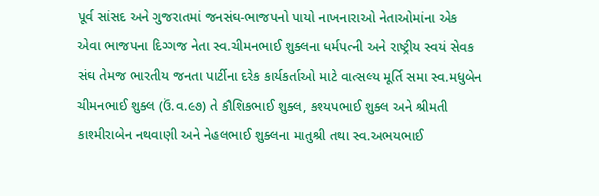પૂર્વ સાંસદ અને ગુજરાતમાં જનસંઘ-ભાજપનો પાયો નાખનારાઓ નેતાઓમાંના એક એવા ભાજપના દિગ્ગજ નેતા સ્વ.ચીમનભાઈ શુક્લના ધર્મપત્ની અને રાષ્ટ્રીય સ્વયં સેવક સંઘ તેમજ ભારતીય જનતા પાર્ટીના દરેક કાર્યકર્તાઓ માટે વાત્સલ્ય મૂર્તિ સમા સ્વ.મધુબેન ચીમનભાઈ શુક્લ (ઉં.વ.૯૭) તે કૌશિકભાઈ શુક્લ, કશ્યપભાઈ શુક્લ અને શ્રીમતી કાશ્મીરાબેન નથવાણી અને નેહલભાઈ શુક્લના માતુશ્રી તથા સ્વ.અભયભાઈ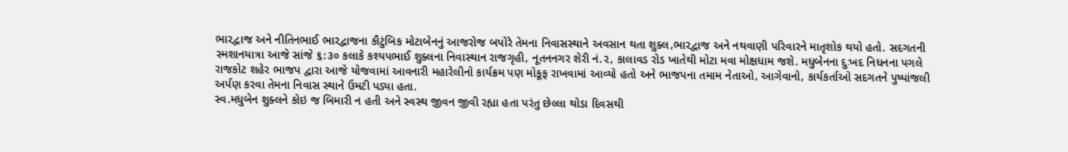ભારદ્વાજ અને નીતિનભાઈ ભારદ્વાજના કૌટુંબિક મોટાબેનનું આજરોજ બપોરે તેમના નિવાસસ્થાને અવસાન થતા શુક્લ,ભારદ્વાજ અને નથવાણી પરિવારને માતૃશોક થયો હતો. સદગતની સ્મશાનયાત્રા આજે સાંજે ૬:૩૦ કલાકે કશ્યપભાઈ શુક્લના નિવાસ્થાન રાજગૃહી, નૂતનનગર શેરી નં.૨, કાલાવડ રોડ ખાતેથી મોટા મવા મોક્ષધામ જશે. મધુબેનના દુઃખદ નિધનના પગલે રાજકોટ શહેર ભાજપ દ્વારા આજે યોજવામાં આવનારી મહારેલીનો કાર્યક્રમ પણ મોકૂફ રાખવામાં આવ્યો હતો અને ભાજપના તમામ નેતાઓ, આગેવાનો, કાર્યકર્તાઓ સદગતને પુષ્પાંજલી અર્પણ કરવા તેમના નિવાસ સ્થાને ઉમટી પડ્યા હતા.
સ્વ.મધુબેન શુક્લને કોઇ જ બિમારી ન હતી અને સ્વસ્થ જીવન જીવી રહ્યા હતા પરંતુ છેલ્લા થોડા દિવસથી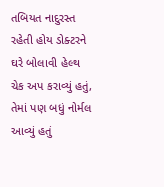તબિયત નાદુરસ્ત રહેતી હોય ડોક્ટરને ઘરે બોલાવી હેલ્થ ચેક અપ કરાવ્યું હતું, તેમાં પણ બધું નોર્મલ આવ્યું હતું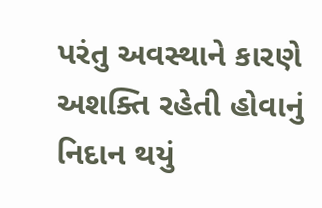પરંતુ અવસ્થાને કારણે અશક્તિ રહેતી હોવાનું નિદાન થયું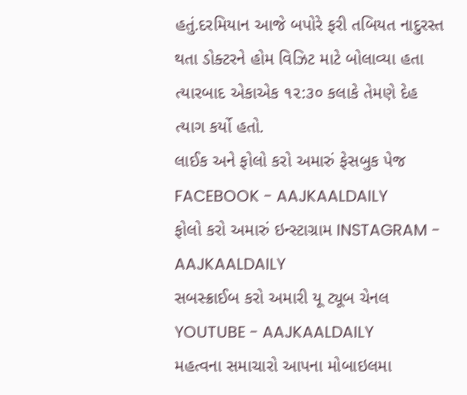હતું.દરમિયાન આજે બપોરે ફરી તબિયત નાદુરસ્ત થતા ડોક્ટરને હોમ વિઝિટ માટે બોલાવ્યા હતા ત્યારબાદ એકાએક ૧૨:૩૦ કલાકે તેમણે દેહ ત્યાગ કર્યો હતો.
લાઈક અને ફોલો કરો અમારું ફેસબુક પેજ FACEBOOK - AAJKAALDAILY
ફોલો કરો અમારું ઇન્સ્ટાગ્રામ INSTAGRAM - AAJKAALDAILY
સબસ્ક્રાઈબ કરો અમારી યૂ ટ્યૂબ ચેનલ YOUTUBE - AAJKAALDAILY
મહત્વના સમાચારો આપના મોબાઇલમા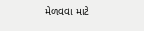મેળવવા માટે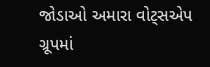જોડાઓ અમારા વોટ્સએપ ગ્રૂપમાં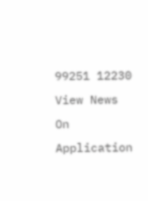99251 12230
View News On Application